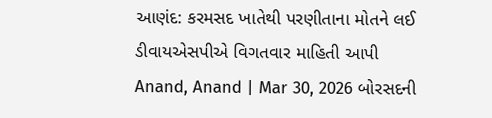આણંદ: કરમસદ ખાતેથી પરણીતાના મોતને લઈ ડીવાયએસપીએ વિગતવાર માહિતી આપી
Anand, Anand | Mar 30, 2026 બોરસદની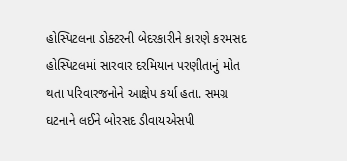હોસ્પિટલના ડોક્ટરની બેદરકારીને કારણે કરમસદ હોસ્પિટલમાં સારવાર દરમિયાન પરણીતાનું મોત થતા પરિવારજનોને આક્ષેપ કર્યા હતા. સમગ્ર ઘટનાને લઈને બોરસદ ડીવાયએસપી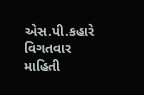એસ.પી.કહારે વિગતવાર માહિતી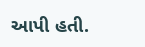આપી હતી.